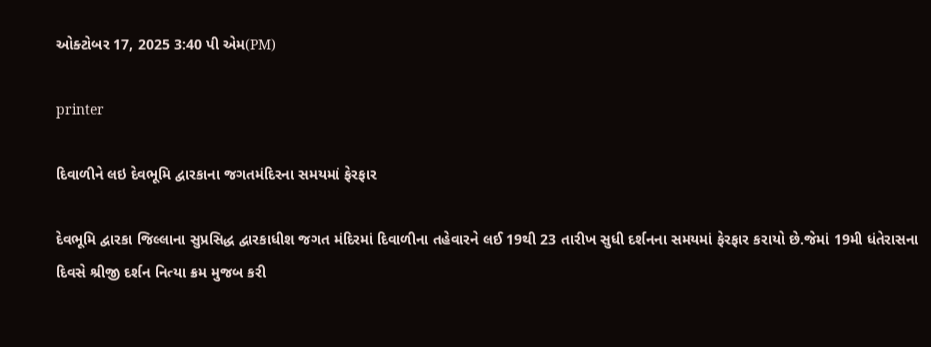ઓક્ટોબર 17, 2025 3:40 પી એમ(PM)

printer

દિવાળીને લઇ દેવભૂમિ દ્વારકાના જગતમંદિરના સમયમાં ફેરફાર

દેવભૂમિ દ્વારકા જિલ્લાના સુપ્રસિદ્ધ દ્વારકાધીશ જગત મંદિરમાં દિવાળીના તહેવારને લઈ 19થી 23 તારીખ સુધી દર્શનના સમયમાં ફેરફાર કરાયો છે.જેમાં 19મી ધંતેરાસના દિવસે શ્રીજી દર્શન નિત્યા ક્રમ મુજબ કરી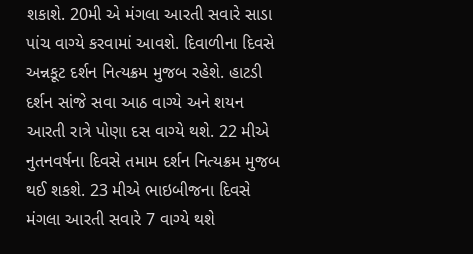શકાશે. 20મી એ મંગલા આરતી સવારે સાડા પાંચ વાગ્યે કરવામાં આવશે. દિવાળીના દિવસે અન્નકૂટ દર્શન નિત્યક્રમ મુજબ રહેશે. હાટડી દર્શન સાંજે સવા આઠ વાગ્યે અને શયન આરતી રાત્રે પોણા દસ વાગ્યે થશે. 22 મીએ નુતનવર્ષના દિવસે તમામ દર્શન નિત્યક્રમ મુજબ થઈ શકશે. 23 મીએ ભાઇબીજના દિવસે મંગલા આરતી સવારે 7 વાગ્યે થશે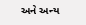અને અન્ય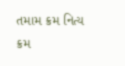તમામ ક્રમ નિત્ય ક્રમ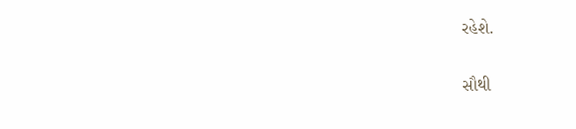રહેશે.

સૌથી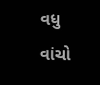વધુ વાંચો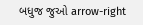બધુજ જુઓ arrow-right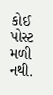કોઈ પોસ્ટ મળી નથી.